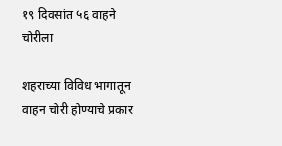१९ दिवसांत ५६ वाहने चोरीला

शहराच्या विविध भागातून वाहन चोरी होण्याचे प्रकार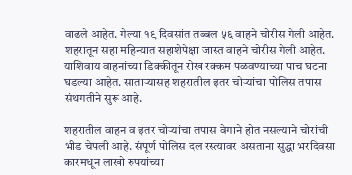वाढले आहेत. गेल्या १९ दिवसांत तब्बल ५६ वाहने चोरीस गेली आहेत. शहरातून सहा महिन्यात सहाशेपेक्षा जास्त वाहने चोरीस गेली आहेत. याशिवाय वाहनांच्या डिक्कीतून रोख रक्कम पळवण्याच्या पाच घटना घडल्या आहेत. साताऱ्यासह शहरातील इतर चोऱ्यांचा पोलिस तपास संथगतीने सुरू आहे.

शहरातील वाहन व इतर चोऱ्यांचा तपास वेगाने होत नसल्याने चोरांची भीड चेपली आहे. संपूर्ण पोलिस दल रस्त्यावर असताना सुद्धा भरदिवसा कारमधून लाखो रुपयांच्या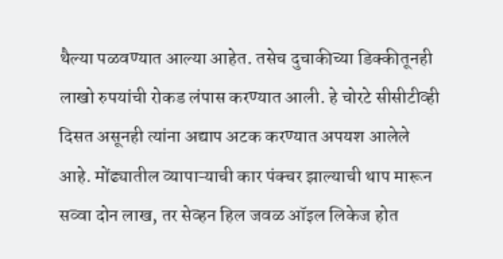थैल्या पळवण्यात आल्या आहेत. तसेच दुचाकीच्या डिक्कीतूनही लाखो रुपयांची रोकड लंपास करण्यात आली. हे चोरटे सीसीटीव्ही दिसत असूनही त्यांना अद्याप अटक करण्यात अपयश आलेले आहे. मोंढ्यातील व्यापाऱ्याची कार पंक्चर झाल्याची थाप मारून सव्वा दोन लाख, तर सेव्हन हिल जवळ ऑइल लिकेज होत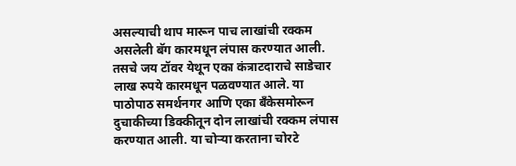असल्याची थाप मारून पाच लाखांची रक्कम असलेली बॅग कारमधून लंपास करण्यात आली. तसचे जय टॉवर येथून एका कंत्राटदाराचे साडेचार लाख रुपये कारमधून प‌ळवण्यात आले. या पाठोपाठ समर्थनगर आणि एका बँकेसमोरून दुचाकीच्या डिक्कीतून दोन लाखांची रक्कम लंपास करण्यात आली. या चोऱ्या करताना चोरटे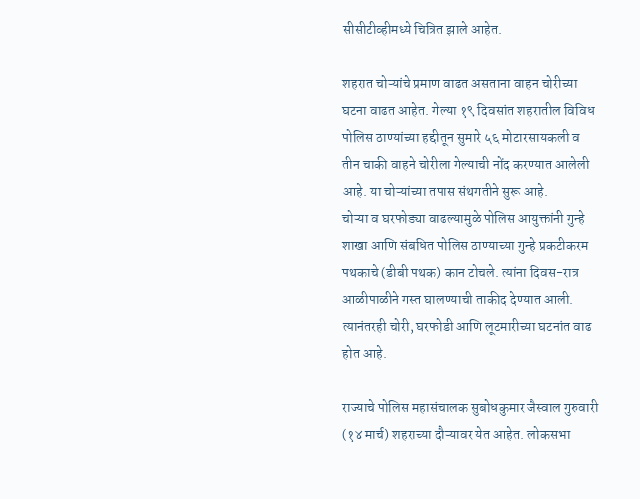सीसीटीव्हीमध्ये चित्रित झाले आहेत.

शहरात चोऱ्यांचे प्रमाण वाढत असताना वाहन चोरीच्या घटना ‌वाढत आहेत. गेल्या १९ दिवसांत शहरातील विविध पोलिस ठाण्यांच्या हद्दीतून सुमारे ५६ मोटारसायकली व तीन चाकी वाहने चोरीला गेल्याची नोंद करण्यात आलेली आहे. या चोऱ्यांच्या तपास संथगतीने सुरू आहे.
चोऱ्या व घरफोड्या वाढल्यामुळे पोलिस आयुक्तांनी गुन्हे शाखा आणि संबधित पोलिस ठाण्याच्या गुन्हे प्रकटीकरम पथकाचे (डीबी पथक) कान टोचले. त्यांना दिवस-रात्र आळीपाळीने गस्त घालण्याची ताकीद देण्यात आली. त्यानंतरही चोरी, घरफोडी आणि लूटमारीच्या घटनांत वाढ होत आहे.

राज्याचे पोलिस महासंचालक सुबोधकुमार जैस्वाल गुरुवारी (१४ मार्च) शहराच्या दौऱ्यावर येत आहेत. लोकसभा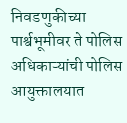निवडणुकीच्या पार्श्वभूमीवर ते पोलिस अधिकाऱ्यांची पोलिस आयुक्तालयात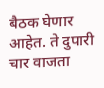बैठक घेणार आहेत. ते दुपारी चार वाजता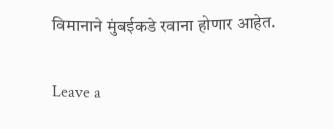विमानाने मुंबईकडे रवाना होणार आहेत.

Leave a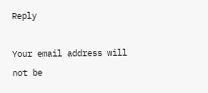Reply

Your email address will not be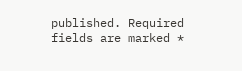published. Required fields are marked *